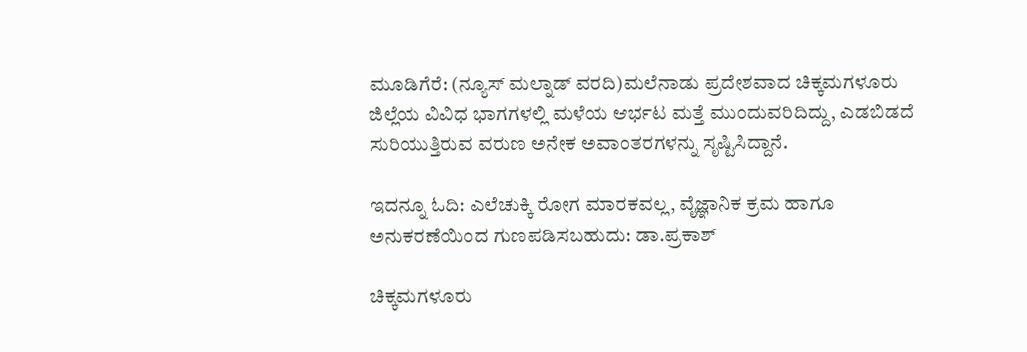ಮೂಡಿಗೆರೆ: (ನ್ಯೂಸ್ ಮಲ್ನಾಡ್ ವರದಿ)ಮಲೆನಾಡು ಪ್ರದೇಶವಾದ ಚಿಕ್ಕಮಗಳೂರು ಜಿಲ್ಲೆಯ ವಿವಿಧ ಭಾಗಗಳಲ್ಲಿ ಮಳೆಯ ಆರ್ಭಟ ಮತ್ತೆ ಮುಂದುವರಿದಿದ್ದು, ಎಡಬಿಡದೆ ಸುರಿಯುತ್ತಿರುವ ವರುಣ ಅನೇಕ ಅವಾಂತರಗಳನ್ನು ಸೃಷ್ಟಿಸಿದ್ದಾನೆ.

ಇದನ್ನೂ ಓದಿ: ಎಲೆಚುಕ್ಕಿ ರೋಗ ಮಾರಕವಲ್ಲ, ವೈಜ್ಞಾನಿಕ ಕ್ರಮ ಹಾಗೂ ಅನುಕರಣೆಯಿಂದ ಗುಣಪಡಿಸಬಹುದು: ಡಾ.ಪ್ರಕಾಶ್

ಚಿಕ್ಕಮಗಳೂರು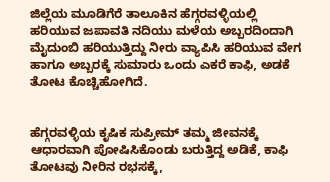ಜಿಲ್ಲೆಯ ಮೂಡಿಗೆರೆ ತಾಲೂಕಿನ ಹೆಗ್ಗರವಳ್ಳಿಯಲ್ಲಿ ಹರಿಯುವ ಜಪಾವತಿ ನದಿಯು ಮಳೆಯ ಅಬ್ಬರದಿಂದಾಗಿ ಮೈದುಂಬಿ ಹರಿಯುತ್ತಿದ್ದು ನೀರು ವ್ಯಾಪಿಸಿ ಹರಿಯುವ ವೇಗ ಹಾಗೂ ಅಬ್ಬರಕ್ಕೆ ಸುಮಾರು ಒಂದು ಎಕರೆ ಕಾಫಿ, ಅಡಕೆ ತೋಟ ಕೊಚ್ಚಿಹೋಗಿದೆ.


ಹೆಗ್ಗರವಳ್ಳಿಯ ಕೃಷಿಕ ಸುಪ್ರೀಮ್ ತಮ್ಮ ಜೀವನಕ್ಕೆ ಆಧಾರವಾಗಿ ಪೋಷಿಸಿಕೊಂಡು ಬರುತ್ತಿದ್ದ ಅಡಿಕೆ, ಕಾಫಿ ತೋಟವು ನೀರಿನ ರಭಸಕ್ಕೆ,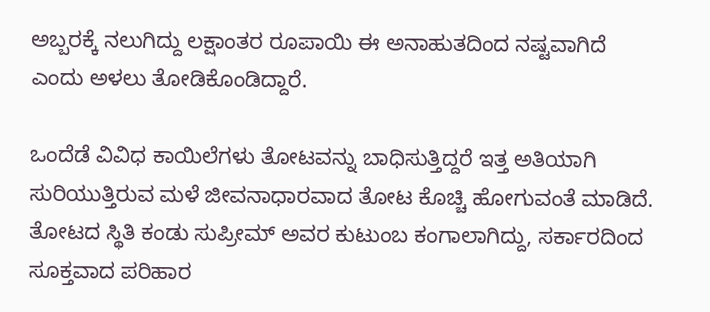ಅಬ್ಬರಕ್ಕೆ ನಲುಗಿದ್ದು ಲಕ್ಷಾಂತರ ರೂಪಾಯಿ ಈ ಅನಾಹುತದಿಂದ ನಷ್ಟವಾಗಿದೆ ಎಂದು ಅಳಲು ತೋಡಿಕೊಂಡಿದ್ದಾರೆ.

ಒಂದೆಡೆ ವಿವಿಧ ಕಾಯಿಲೆಗಳು ತೋಟವನ್ನು ಬಾಧಿಸುತ್ತಿದ್ದರೆ ಇತ್ತ ಅತಿಯಾಗಿ ಸುರಿಯುತ್ತಿರುವ ಮಳೆ ಜೀವನಾಧಾರವಾದ ತೋಟ ಕೊಚ್ಚಿ ಹೋಗುವಂತೆ ಮಾಡಿದೆ. ತೋಟದ ಸ್ಥಿತಿ ಕಂಡು ಸುಪ್ರೀಮ್ ಅವರ ಕುಟುಂಬ ಕಂಗಾಲಾಗಿದ್ದು, ಸರ್ಕಾರದಿಂದ ಸೂಕ್ತವಾದ ಪರಿಹಾರ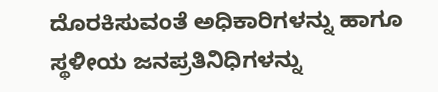ದೊರಕಿಸುವಂತೆ ಅಧಿಕಾರಿಗಳನ್ನು ಹಾಗೂ ಸ್ಥಳೀಯ ಜನಪ್ರತಿನಿಧಿಗಳನ್ನು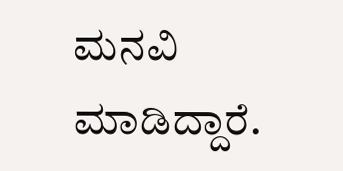ಮನವಿ ಮಾಡಿದ್ದಾರೆ.